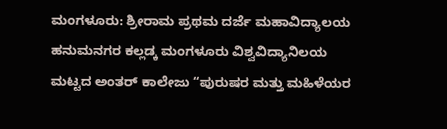ಮಂಗಳೂರು: ಶ್ರೀರಾಮ ಪ್ರಥಮ ದರ್ಜೆ ಮಹಾವಿದ್ಯಾಲಯ ಹನುಮನಗರ ಕಲ್ಲಡ್ಕ ಮಂಗಳೂರು ವಿಶ್ವವಿದ್ಯಾನಿಲಯ ಮಟ್ಟದ ಅಂತರ್ ಕಾಲೇಜು “ಪುರುಷರ ಮತ್ತು ಮಹಿಳೆಯರ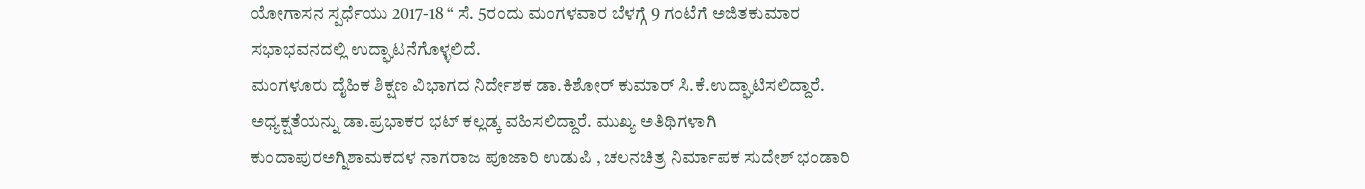ಯೋಗಾಸನ ಸ್ಪರ್ಧೆಯು 2017-18 “ ಸೆ. 5ರಂದು ಮಂಗಳವಾರ ಬೆಳಗ್ಗೆ 9 ಗಂಟೆಗೆ ಅಜಿತಕುಮಾರ ಸಭಾಭವನದಲ್ಲಿ ಉದ್ಘಾಟನೆಗೊಳ್ಳಲಿದೆ.
ಮಂಗಳೂರು ದೈಹಿಕ ಶಿಕ್ಷಣ ವಿಭಾಗದ ನಿರ್ದೇಶಕ ಡಾ.ಕಿಶೋರ್ ಕುಮಾರ್ ಸಿ.ಕೆ.ಉದ್ಘಾಟಿಸಲಿದ್ದಾರೆ. ಅಧ್ಯಕ್ಷತೆಯನ್ನು ಡಾ.ಪ್ರಭಾಕರ ಭಟ್ ಕಲ್ಲಡ್ಕ ವಹಿಸಲಿದ್ದಾರೆ. ಮುಖ್ಯ ಅತಿಥಿಗಳಾಗಿ ಕುಂದಾಪುರಅಗ್ನಿಶಾಮಕದಳ ನಾಗರಾಜ ಪೂಜಾರಿ ಉಡುಪಿ , ಚಲನಚಿತ್ರ ನಿರ್ಮಾಪಕ ಸುದೇಶ್ ಭಂಡಾರಿ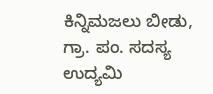ಕಿನ್ನಿಮಜಲು ಬೀಡು, ಗ್ರಾ. ಪಂ. ಸದಸ್ಯ ಉದ್ಯಮಿ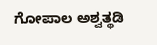ಗೋಪಾಲ ಅಶ್ವತ್ಥಡಿ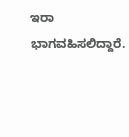ಇರಾ ಭಾಗವಹಿಸಲಿದ್ದಾರೆ.